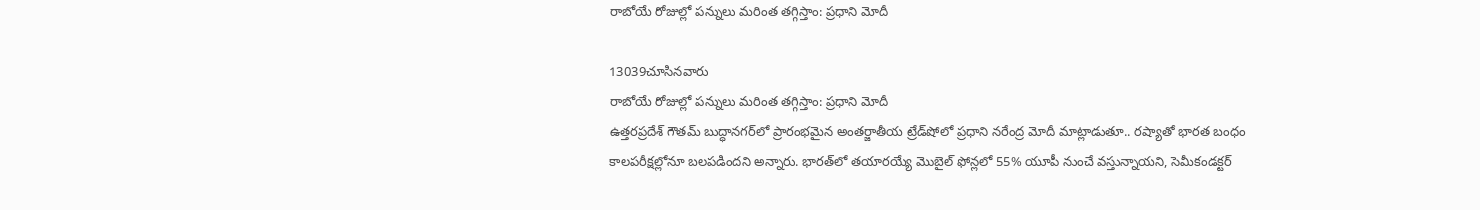రాబోయే రోజుల్లో పన్నులు మరింత తగ్గిస్తాం: ప్రధాని మోదీ

13039చూసినవారు
రాబోయే రోజుల్లో పన్నులు మరింత తగ్గిస్తాం: ప్రధాని మోదీ
ఉత్తరప్రదేశ్‌ గౌతమ్‌ బుద్ధానగర్‌లో ప్రారంభమైన అంతర్జాతీయ ట్రేడ్‌షోలో ప్రధాని నరేంద్ర మోదీ మాట్లాడుతూ.. రష్యాతో భారత బంధం కాలపరీక్షల్లోనూ బలపడిందని అన్నారు. భారత్‌లో తయారయ్యే మొబైల్‌ ఫోన్లలో 55% యూపీ నుంచే వస్తున్నాయని, సెమీకండక్టర్‌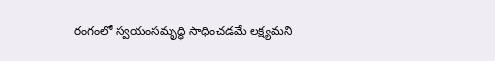రంగంలో స్వయంసమృద్ధి సాధించడమే లక్ష్యమని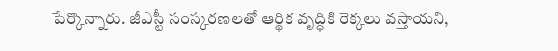పేర్కొన్నారు. జీఎస్టీ సంస్కరణలతో ఆర్థిక వృద్ధికి రెక్కలు వస్తాయని,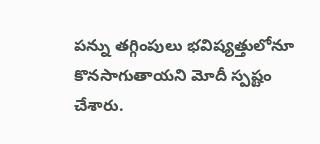పన్ను తగ్గింపులు భవిష్యత్తులోనూ కొనసాగుతాయని మోదీ స్పష్టం చేశారు.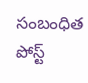సంబంధిత పోస్ట్